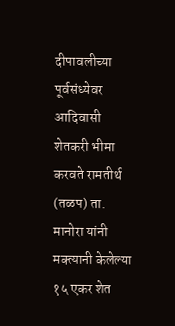दीपावलीच्या पूर्वसंध्येवर आदिवासी शेतकरी भीमा करवते रामतीर्थ (तळप) ता. मानोरा यांनी मक्त्यानी केलेल्या १५ एकर शेत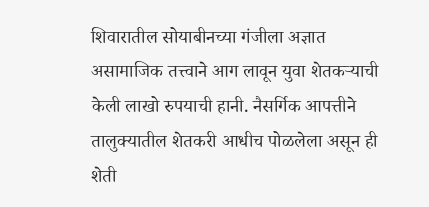शिवारातील सोयाबीनच्या गंजीला अज्ञात असामाजिक तत्त्वाने आग लावून युवा शेतकऱ्याची केली लाखो रुपयाची हानी. नैसर्गिक आपत्तीने तालुक्यातील शेतकरी आधीच पोळलेला असून ही शेती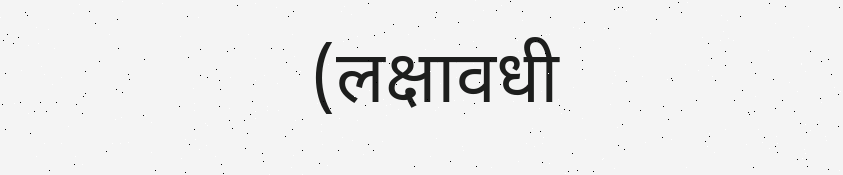(लक्षावधी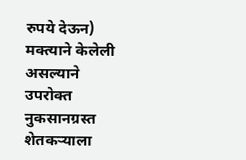रुपये देऊन) मक्त्याने केलेली असल्याने उपरोक्त नुकसानग्रस्त शेतकऱ्याला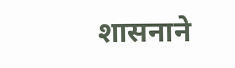शासनाने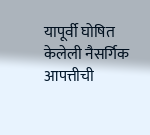यापूर्वी घोषित केलेली नैसर्गिक आपत्तीची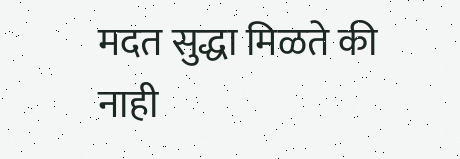मदत सुद्धा मिळते की नाही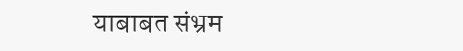याबाबत संभ्रम